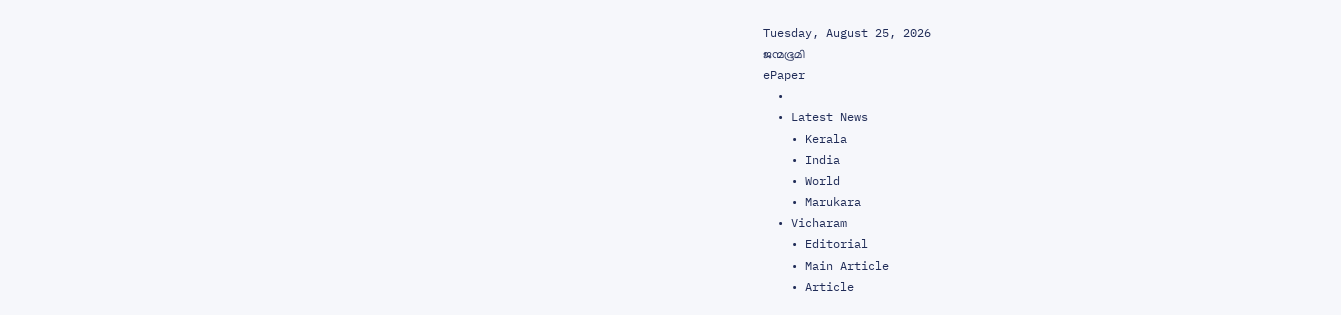Tuesday, August 25, 2026
ജന്മഭൂമി
ePaper
  •
  • Latest News
    • Kerala
    • India
    • World
    • Marukara
  • Vicharam
    • Editorial
    • Main Article
    • Article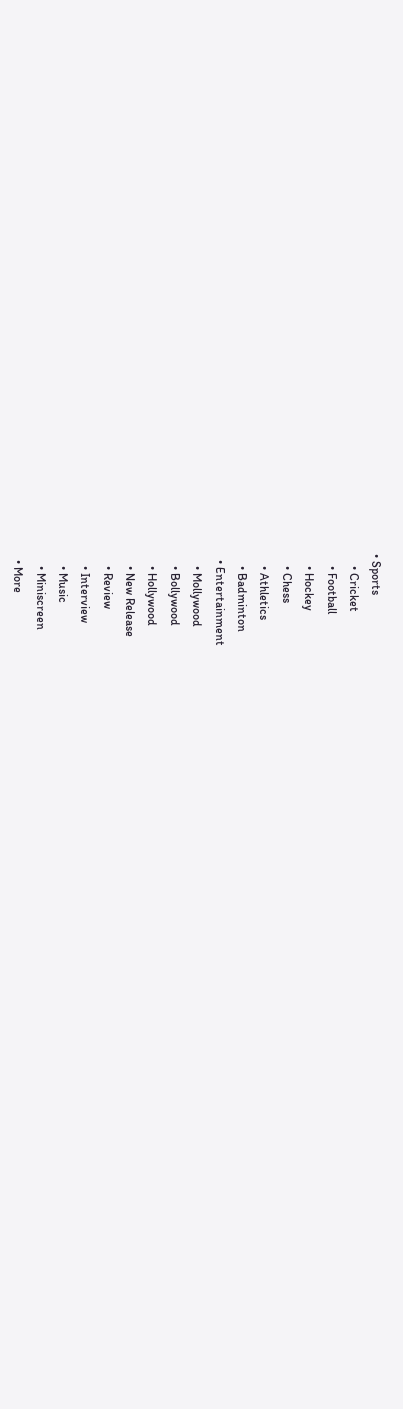• Sports
    • Cricket
    • Football
    • Hockey
    • Chess
    • Athletics
    • Badminton
  • Entertainment
    • Mollywood
    • Bollywood
    • Hollywood
    • New Release
    • Review
    • Interview
    • Music
    • Miniscreen
  • More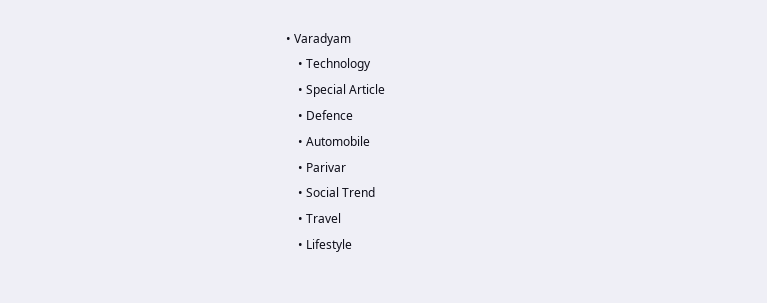• Varadyam
    • Technology
    • Special Article
    • Defence
    • Automobile
    • Parivar
    • Social Trend
    • Travel
    • Lifestyle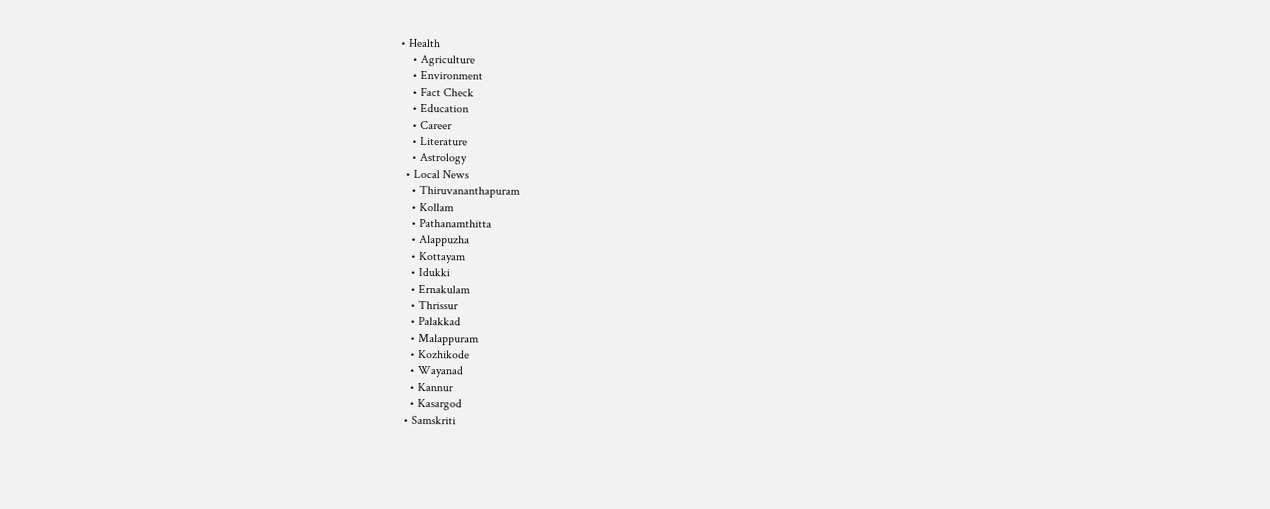• Health
    • Agriculture
    • Environment
    • Fact Check
    • Education
    • Career
    • Literature
    • Astrology
  • Local News
    • Thiruvananthapuram
    • Kollam
    • Pathanamthitta
    • Alappuzha
    • Kottayam
    • Idukki
    • Ernakulam
    • Thrissur
    • Palakkad
    • Malappuram
    • Kozhikode
    • Wayanad
    • Kannur
    • Kasargod
  • Samskriti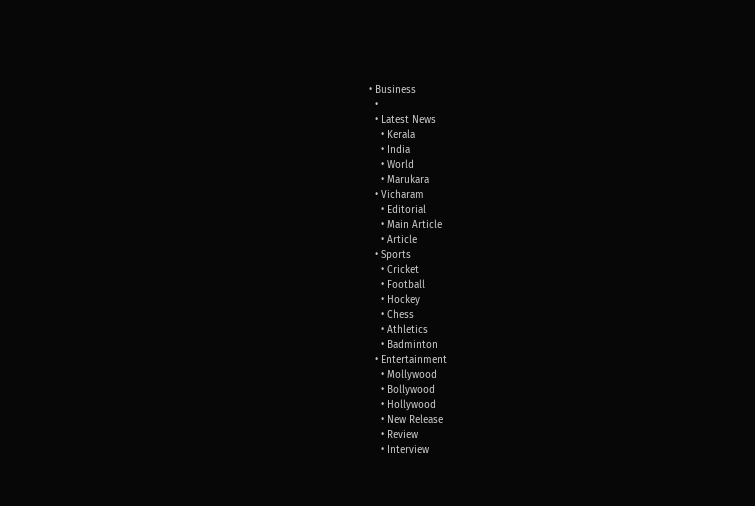• Business
  •
  • Latest News
    • Kerala
    • India
    • World
    • Marukara
  • Vicharam
    • Editorial
    • Main Article
    • Article
  • Sports
    • Cricket
    • Football
    • Hockey
    • Chess
    • Athletics
    • Badminton
  • Entertainment
    • Mollywood
    • Bollywood
    • Hollywood
    • New Release
    • Review
    • Interview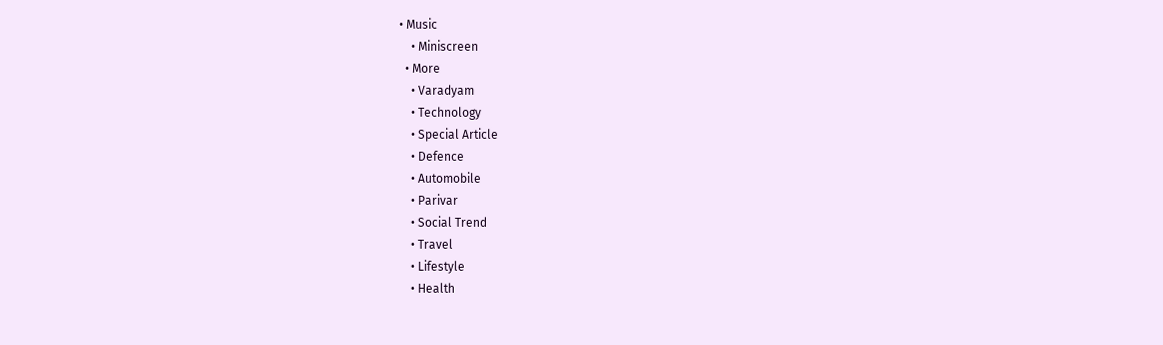• Music
    • Miniscreen
  • More
    • Varadyam
    • Technology
    • Special Article
    • Defence
    • Automobile
    • Parivar
    • Social Trend
    • Travel
    • Lifestyle
    • Health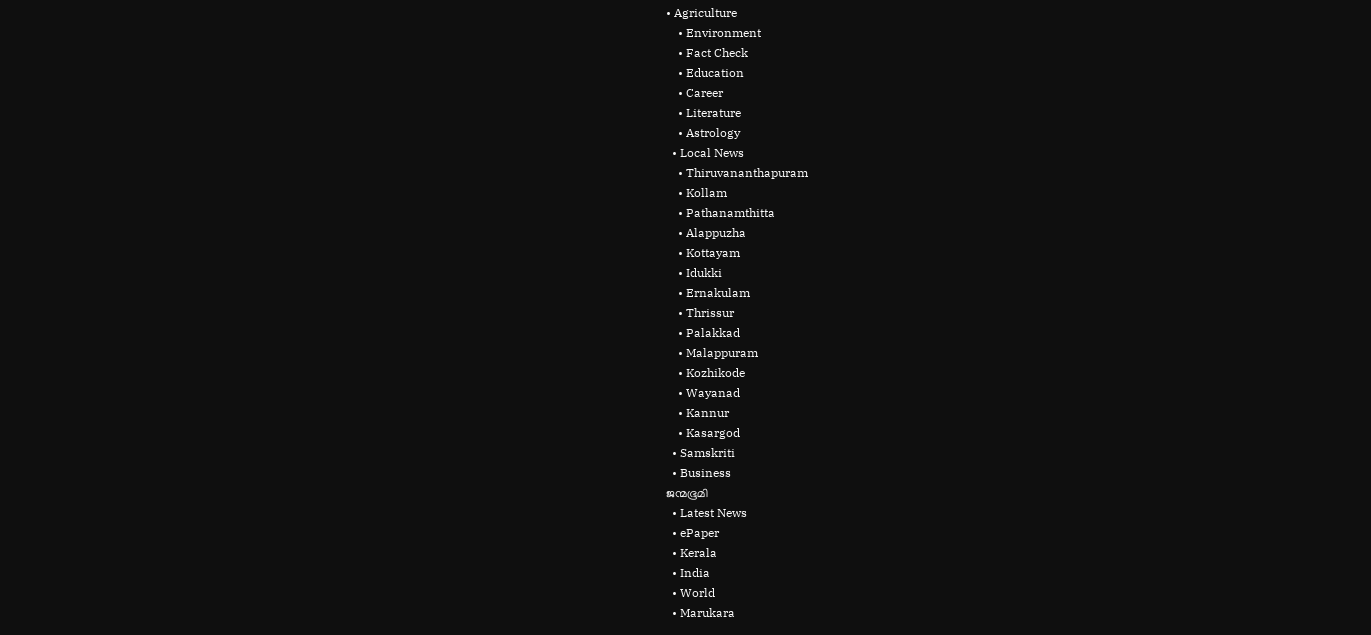• Agriculture
    • Environment
    • Fact Check
    • Education
    • Career
    • Literature
    • Astrology
  • Local News
    • Thiruvananthapuram
    • Kollam
    • Pathanamthitta
    • Alappuzha
    • Kottayam
    • Idukki
    • Ernakulam
    • Thrissur
    • Palakkad
    • Malappuram
    • Kozhikode
    • Wayanad
    • Kannur
    • Kasargod
  • Samskriti
  • Business
ജന്മഭൂമി
  • Latest News
  • ePaper
  • Kerala
  • India
  • World
  • Marukara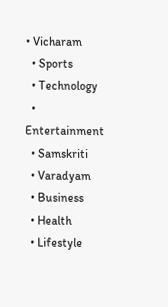• Vicharam
  • Sports
  • Technology
  • Entertainment
  • Samskriti
  • Varadyam
  • Business
  • Health
  • Lifestyle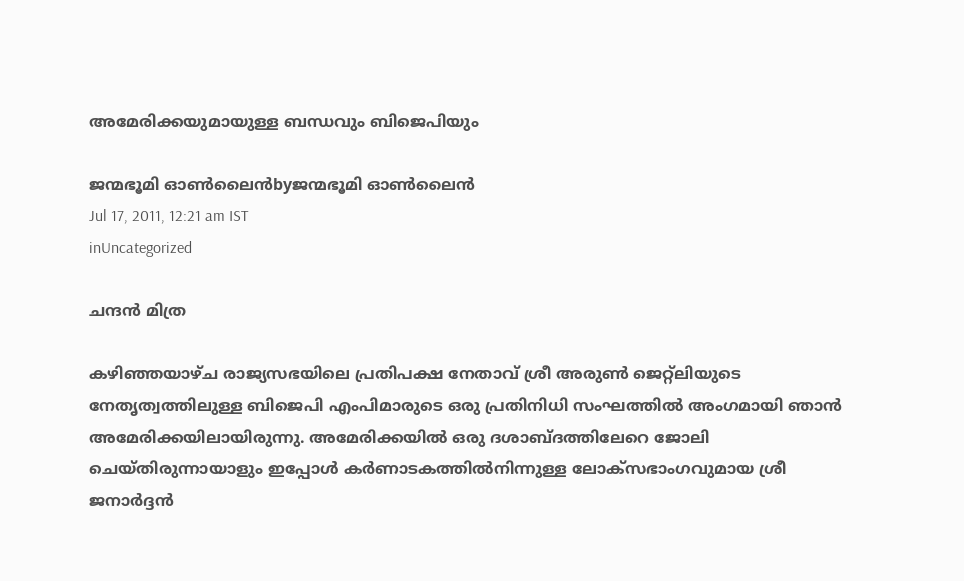അമേരിക്കയുമായുള്ള ബന്ധവും ബിജെപിയും

ജന്മഭൂമി ഓണ്‍ലൈന്‍byജന്മഭൂമി ഓണ്‍ലൈന്‍
Jul 17, 2011, 12:21 am IST
inUncategorized

ചന്ദന്‍ മിത്ര

കഴിഞ്ഞയാഴ്ച രാജ്യസഭയിലെ പ്രതിപക്ഷ നേതാവ്‌ ശ്രീ അരുണ്‍ ജെറ്റ്ലിയുടെ നേതൃത്വത്തിലുള്ള ബിജെപി എംപിമാരുടെ ഒരു പ്രതിനിധി സംഘത്തില്‍ അംഗമായി ഞാന്‍ അമേരിക്കയിലായിരുന്നു. അമേരിക്കയില്‍ ഒരു ദശാബ്ദത്തിലേറെ ജോലി ചെയ്തിരുന്നായാളും ഇപ്പോള്‍ കര്‍ണാടകത്തില്‍നിന്നുള്ള ലോക്സഭാംഗവുമായ ശ്രീ ജനാര്‍ദ്ദന്‍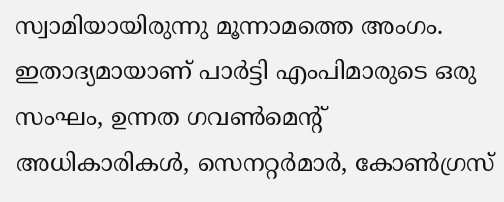സ്വാമിയായിരുന്നു മൂന്നാമത്തെ അംഗം. ഇതാദ്യമായാണ്‌ പാര്‍ട്ടി എംപിമാരുടെ ഒരു സംഘം, ഉന്നത ഗവണ്‍മെന്റ്‌ അധികാരികള്‍, സെനറ്റര്‍മാര്‍, കോണ്‍ഗ്രസ്‌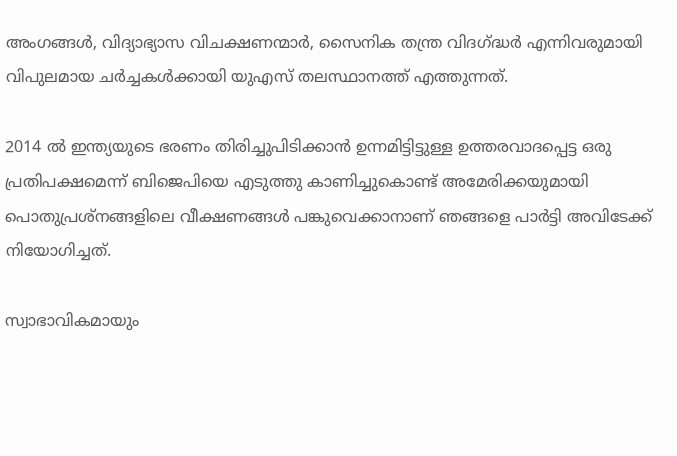അംഗങ്ങള്‍, വിദ്യാഭ്യാസ വിചക്ഷണന്മാര്‍, സൈനിക തന്ത്ര വിദഗ്‌ദ്ധര്‍ എന്നിവരുമായി വിപുലമായ ചര്‍ച്ചകള്‍ക്കായി യുഎസ്‌ തലസ്ഥാനത്ത്‌ എത്തുന്നത്‌.

2014 ല്‍ ഇന്ത്യയുടെ ഭരണം തിരിച്ചുപിടിക്കാന്‍ ഉന്നമിട്ടിട്ടുള്ള ഉത്തരവാദപ്പെട്ട ഒരു പ്രതിപക്ഷമെന്ന്‌ ബിജെപിയെ എടുത്തു കാണിച്ചുകൊണ്ട്‌ അമേരിക്കയുമായി പൊതുപ്രശ്നങ്ങളിലെ വീക്ഷണങ്ങള്‍ പങ്കുവെക്കാനാണ്‌ ഞങ്ങളെ പാര്‍ട്ടി അവിടേക്ക്‌ നിയോഗിച്ചത്‌.

സ്വാഭാവികമായും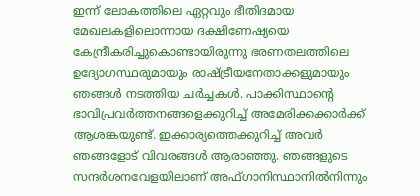ഇന്ന്‌ ലോകത്തിലെ ഏറ്റവും ഭീതിദമായ മേഖലകളിലൊന്നായ ദക്ഷിണേഷ്യയെ കേന്ദ്രീകരിച്ചുകൊണ്ടായിരുന്നു ഭരണതലത്തിലെ ഉദ്യോഗസ്ഥരുമായും രാഷ്‌ട്രീയനേതാക്കളുമായും ഞങ്ങള്‍ നടത്തിയ ചര്‍ച്ചകള്‍. പാക്കിസ്ഥാന്റെ ഭാവിപ്രവര്‍ത്തനങ്ങളെക്കുറിച്ച്‌ അമേരിക്കക്കാര്‍ക്ക്‌ ആശങ്കയുണ്ട്‌. ഇക്കാര്യത്തെക്കുറിച്ച്‌ അവര്‍ ഞങ്ങളോട്‌ വിവരങ്ങള്‍ ആരാഞ്ഞു. ഞങ്ങളുടെ സന്ദര്‍ശനവേളയിലാണ്‌ അഫ്ഗാനിസ്ഥാനില്‍നിന്നും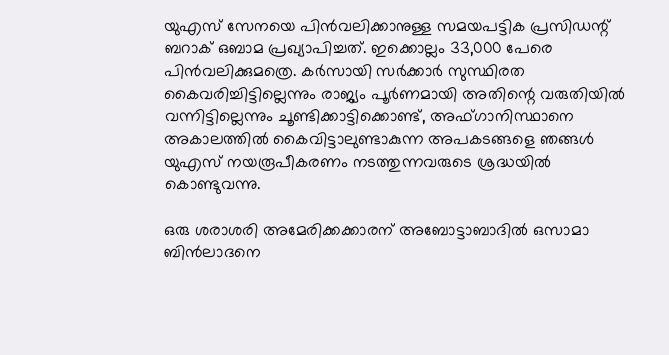യുഎസ്‌ സേനയെ പിന്‍വലിക്കാനുള്ള സമയപട്ടിക പ്രസിഡന്റ്‌ ബറാക്‌ ഒബാമ പ്രഖ്യാപിച്ചത്‌. ഇക്കൊല്ലം 33,000 പേരെ പിന്‍വലിക്കുമത്രെ. കര്‍സായി സര്‍ക്കാര്‍ സുസ്ഥിരത കൈവരിച്ചിട്ടില്ലെന്നും രാജ്യം പൂര്‍ണമായി അതിന്റെ വരുതിയില്‍ വന്നിട്ടില്ലെന്നും ചൂണ്ടിക്കാട്ടിക്കൊണ്ട്‌, അഫ്ഗാനിസ്ഥാനെ അകാലത്തില്‍ കൈവിട്ടാലുണ്ടാകുന്ന അപകടങ്ങളെ ഞങ്ങള്‍ യുഎസ്‌ നയരൂപീകരണം നടത്തുന്നവരുടെ ശ്രദ്ധയില്‍ കൊണ്ടുവന്നു.

ഒരു ശരാശരി അമേരിക്കക്കാരന്‌ അബോട്ടാബാദില്‍ ഒസാമാ ബിന്‍ലാദനെ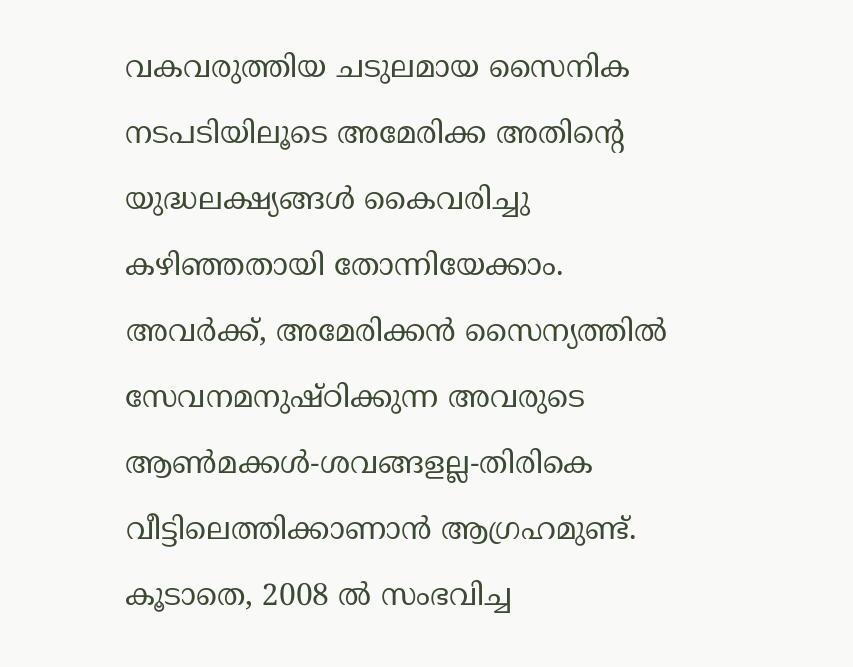വകവരുത്തിയ ചടുലമായ സൈനിക നടപടിയിലൂടെ അമേരിക്ക അതിന്റെ യുദ്ധലക്ഷ്യങ്ങള്‍ കൈവരിച്ചു കഴിഞ്ഞതായി തോന്നിയേക്കാം. അവര്‍ക്ക്‌, അമേരിക്കന്‍ സൈന്യത്തില്‍ സേവനമനുഷ്ഠിക്കുന്ന അവരുടെ ആണ്‍മക്കള്‍-ശവങ്ങളല്ല-തിരികെ വീട്ടിലെത്തിക്കാണാന്‍ ആഗ്രഹമുണ്ട്‌. കൂടാതെ, 2008 ല്‍ സംഭവിച്ച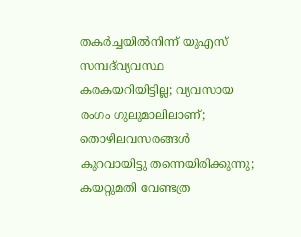തകര്‍ച്ചയില്‍നിന്ന്‌ യുഎസ്‌ സമ്പദ്‌വ്യവസ്ഥ കരകയറിയിട്ടില്ല; വ്യവസായ രംഗം ഗുലുമാലിലാണ്‌; തൊഴിലവസരങ്ങള്‍ കുറവായിട്ടു തന്നെയിരിക്കുന്നു; കയറ്റുമതി വേണ്ടത്ര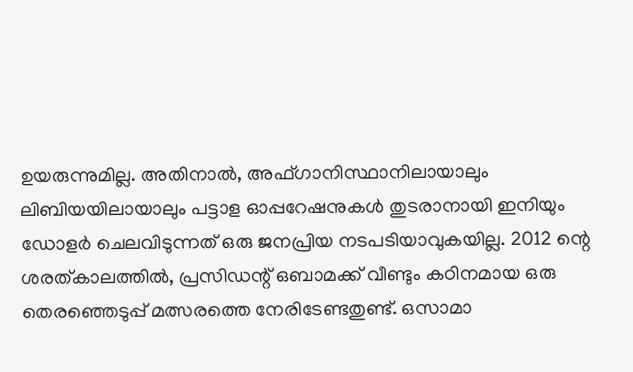ഉയരുന്നുമില്ല. അതിനാല്‍, അഫ്ഗാനിസ്ഥാനിലായാലും ലിബിയയിലായാലും പട്ടാള ഓപ്പറേഷനുകള്‍ തുടരാനായി ഇനിയും ഡോളര്‍ ചെലവിടുന്നത്‌ ഒരു ജനപ്രിയ നടപടിയാവുകയില്ല. 2012 ന്റെ ശരത്കാലത്തില്‍, പ്രസിഡന്റ്‌ ഒബാമക്ക്‌ വീണ്ടും കഠിനമായ ഒരു തെരഞ്ഞെടുപ്പ്‌ മത്സരത്തെ നേരിടേണ്ടതുണ്ട്‌. ഒസാമാ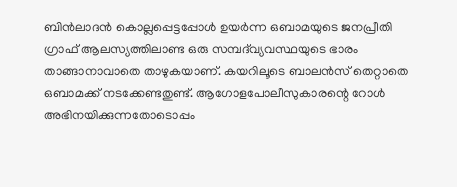ബിന്‍ലാദന്‍ കൊല്ലപ്പെട്ടപ്പോള്‍ ഉയര്‍ന്ന ഒബാമയുടെ ജനപ്രീതി ഗ്രാഫ്‌ ആലസ്യത്തിലാണ്ട ഒരു സമ്പദ്‌വ്യവസ്ഥയുടെ ഭാരം താങ്ങാനാവാതെ താഴുകയാണ്‌. കയറിലൂടെ ബാലന്‍സ്‌ തെറ്റാതെ ഒബാമക്ക്‌ നടക്കേണ്ടതുണ്ട്‌. ആഗോളപോലീസുകാരന്റെ റോള്‍ അഭിനയിക്കുന്നതോടൊപ്പം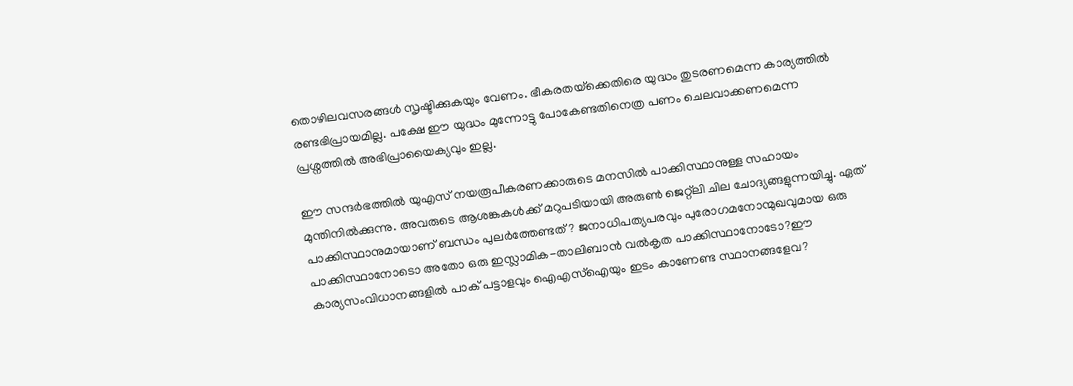തൊഴിലവസരങ്ങള്‍ സൃഷ്ടിക്കുകയും വേണം. ഭീകരതയ്‌ക്കെതിരെ യുദ്ധം തുടരണമെന്ന കാര്യത്തില്‍ രണ്ടഭിപ്രായമില്ല. പക്ഷേ ഈ യുദ്ധം മുന്നോട്ടു പോകേണ്ടതിനെത്ര പണം ചെലവാക്കണമെന്ന പ്രശ്നത്തില്‍ അഭിപ്രായൈക്യവും ഇല്ല.

ഈ സന്ദര്‍ഭത്തില്‍ യുഎസ്‌ നയരൂപീകരണക്കാരുടെ മനസില്‍ പാക്കിസ്ഥാനുള്ള സഹായം മുന്തിനില്‍ക്കുന്നു. അവരുടെ ആശങ്കകള്‍ക്ക്‌ മറുപടിയായി അരുണ്‍ ജെറ്റ്ലി ചില ചോദ്യങ്ങളുന്നയിച്ചു. ഏത്‌ പാക്കിസ്ഥാനുമായാണ്‌ ബന്ധം പുലര്‍ത്തേണ്ടത്‌? ജനാധിപത്യപരവും പുരോഗമനോന്മുഖവുമായ ഒരു പാക്കിസ്ഥാനോടൊ അതോ ഒരു ഇസ്ലാമിക-താലിബാന്‍ വല്‍കൃത പാക്കിസ്ഥാനോടോ?ഈ കാര്യസംവിധാനങ്ങളില്‍ പാക്‌ പട്ടാളവും ഐഎസ്‌ഐയും ഇടം കാണേണ്ട സ്ഥാനങ്ങളേവ?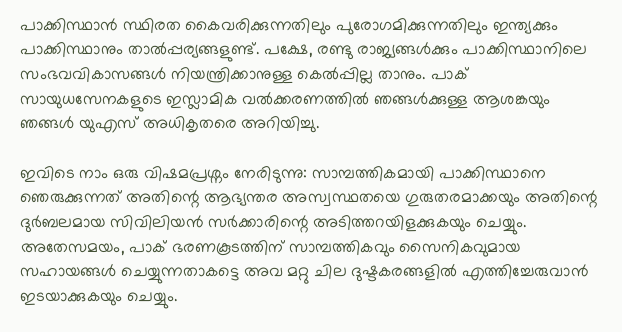പാക്കിസ്ഥാന്‍ സ്ഥിരത കൈവരിക്കുന്നതിലും പുരോഗമിക്കുന്നതിലും ഇന്ത്യക്കും പാക്കിസ്ഥാനും താല്‍പ്പര്യങ്ങളുണ്ട്‌. പക്ഷേ, രണ്ടു രാജ്യങ്ങള്‍ക്കും പാക്കിസ്ഥാനിലെ സംഭവവികാസങ്ങള്‍ നിയന്ത്രിക്കാനുള്ള കെല്‍പ്പില്ല താനും. പാക്‌ സായുധസേനകളുടെ ഇസ്ലാമിക വല്‍ക്കരണത്തില്‍ ഞങ്ങള്‍ക്കുള്ള ആശങ്കയും ഞങ്ങള്‍ യുഎസ്‌ അധികൃതരെ അറിയിച്ചു.

ഇവിടെ നാം ഒരു വിഷമപ്രശ്നം നേരിടുന്നു: സാമ്പത്തികമായി പാക്കിസ്ഥാനെ ഞെരുക്കുന്നത്‌ അതിന്റെ ആഭ്യന്തര അസ്വസ്ഥതയെ ഗുരുതരമാക്കയും അതിന്റെ ദുര്‍ബലമായ സിവിലിയന്‍ സര്‍ക്കാരിന്റെ അടിത്തറയിളക്കുകയും ചെയ്യും. അതേസമയം, പാക്‌ ഭരണകൂടത്തിന്‌ സാമ്പത്തികവും സൈനികവുമായ സഹായങ്ങള്‍ ചെയ്യുന്നതാകട്ടെ അവ മറ്റു ചില ദുഷ്ടകരങ്ങളില്‍ എത്തിച്ചേരുവാന്‍ ഇടയാക്കുകയും ചെയ്യും.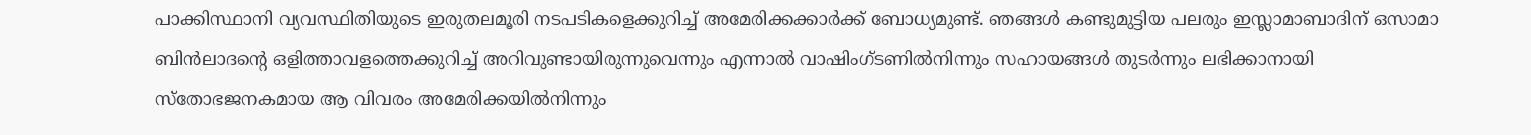പാക്കിസ്ഥാനി വ്യവസ്ഥിതിയുടെ ഇരുതലമൂരി നടപടികളെക്കുറിച്ച്‌ അമേരിക്കക്കാര്‍ക്ക്‌ ബോധ്യമുണ്ട്‌. ഞങ്ങള്‍ കണ്ടുമുട്ടിയ പലരും ഇസ്ലാമാബാദിന്‌ ഒസാമാ ബിന്‍ലാദന്റെ ഒളിത്താവളത്തെക്കുറിച്ച്‌ അറിവുണ്ടായിരുന്നുവെന്നും എന്നാല്‍ വാഷിംഗ്ടണില്‍നിന്നും സഹായങ്ങള്‍ തുടര്‍ന്നും ലഭിക്കാനായി സ്തോഭജനകമായ ആ വിവരം അമേരിക്കയില്‍നിന്നും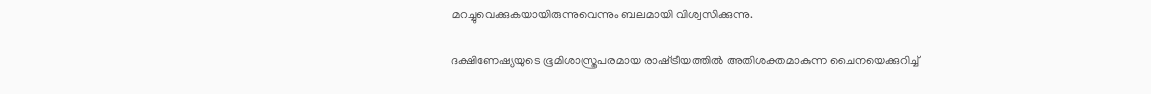മറച്ചുവെക്കുകയായിരുന്നുവെന്നും ബലമായി വിശ്വസിക്കുന്നു.

ദക്ഷിണേഷ്യയുടെ ഭൂമിശാസ്ത്രപരമായ രാഷ്‌ട്രീയത്തില്‍ അതിശക്തമാകുന്ന ചൈനയെക്കുറിച്ച്‌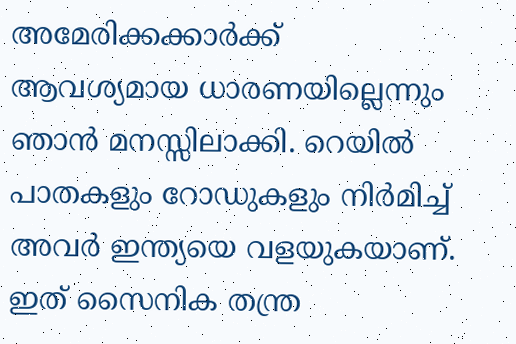അമേരിക്കക്കാര്‍ക്ക്‌ ആവശ്യമായ ധാരണയില്ലെന്നും ഞാന്‍ മനസ്സിലാക്കി. റെയില്‍ പാതകളും റോഡുകളും നിര്‍മിച്ച്‌ അവര്‍ ഇന്ത്യയെ വളയുകയാണ്‌. ഇത്‌ സൈനിക തന്ത്ര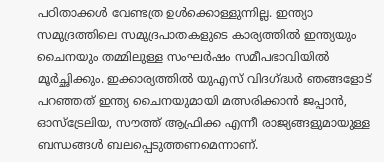പഠിതാക്കള്‍ വേണ്ടത്ര ഉള്‍ക്കൊള്ളുന്നില്ല. ഇന്ത്യാ സമുദ്രത്തിലെ സമുദ്രപാതകളുടെ കാര്യത്തില്‍ ഇന്ത്യയും ചൈനയും തമ്മിലുള്ള സംഘര്‍ഷം സമീപഭാവിയില്‍ മൂര്‍ച്ഛിക്കും. ഇക്കാര്യത്തില്‍ യുഎസ്‌ വിദഗ്‌ദ്ധര്‍ ഞങ്ങളോട്‌ പറഞ്ഞത്‌ ഇന്ത്യ ചൈനയുമായി മത്സരിക്കാന്‍ ജപ്പാന്‍, ഓസ്ട്രേലിയ, സൗത്ത്‌ ആഫ്രിക്ക എന്നീ രാജ്യങ്ങളുമായുള്ള ബന്ധങ്ങള്‍ ബലപ്പെടുത്തണമെന്നാണ്‌.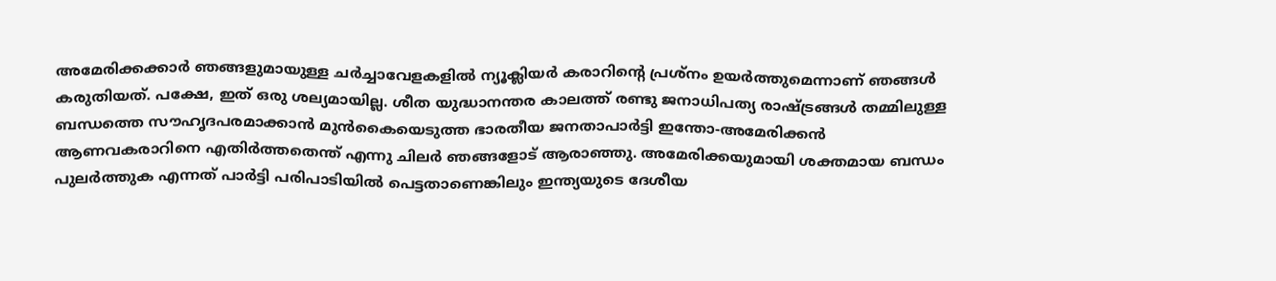അമേരിക്കക്കാര്‍ ഞങ്ങളുമായുള്ള ചര്‍ച്ചാവേളകളില്‍ ന്യൂക്ലിയര്‍ കരാറിന്റെ പ്രശ്നം ഉയര്‍ത്തുമെന്നാണ്‌ ഞങ്ങള്‍ കരുതിയത്‌. പക്ഷേ, ഇത്‌ ഒരു ശല്യമായില്ല. ശീത യുദ്ധാനന്തര കാലത്ത്‌ രണ്ടു ജനാധിപത്യ രാഷ്‌ട്രങ്ങള്‍ തമ്മിലുള്ള ബന്ധത്തെ സൗഹൃദപരമാക്കാന്‍ മുന്‍കൈയെടുത്ത ഭാരതീയ ജനതാപാര്‍ട്ടി ഇന്തോ-അമേരിക്കന്‍ ആണവകരാറിനെ എതിര്‍ത്തതെന്ത്‌ എന്നു ചിലര്‍ ഞങ്ങളോട്‌ ആരാഞ്ഞു. അമേരിക്കയുമായി ശക്തമായ ബന്ധം പുലര്‍ത്തുക എന്നത്‌ പാര്‍ട്ടി പരിപാടിയില്‍ പെട്ടതാണെങ്കിലും ഇന്ത്യയുടെ ദേശീയ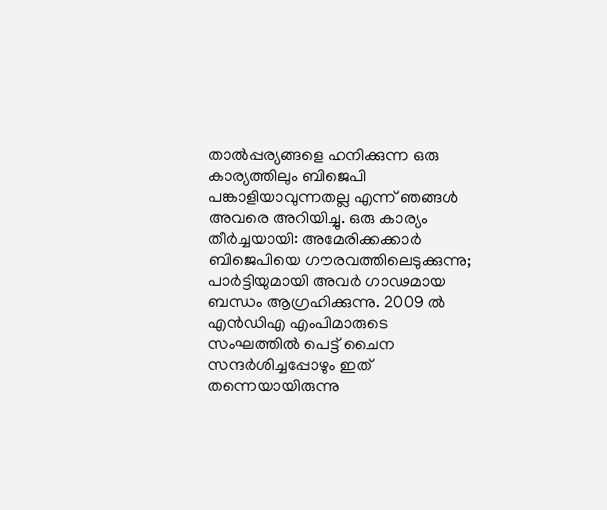താല്‍പ്പര്യങ്ങളെ ഹനിക്കുന്ന ഒരു കാര്യത്തിലും ബിജെപി പങ്കാളിയാവുന്നതല്ല എന്ന്‌ ഞങ്ങള്‍ അവരെ അറിയിച്ചു. ഒരു കാര്യം തീര്‍ച്ചയായി: അമേരിക്കക്കാര്‍ ബിജെപിയെ ഗൗരവത്തിലെടുക്കുന്നു; പാര്‍ട്ടിയുമായി അവര്‍ ഗാഢമായ ബന്ധം ആഗ്രഹിക്കുന്നു. 2009 ല്‍ എന്‍ഡിഎ എംപിമാരുടെ സംഘത്തില്‍ പെട്ട്‌ ചൈന സന്ദര്‍ശിച്ചപ്പോഴും ഇത്‌ തന്നെയായിരുന്നു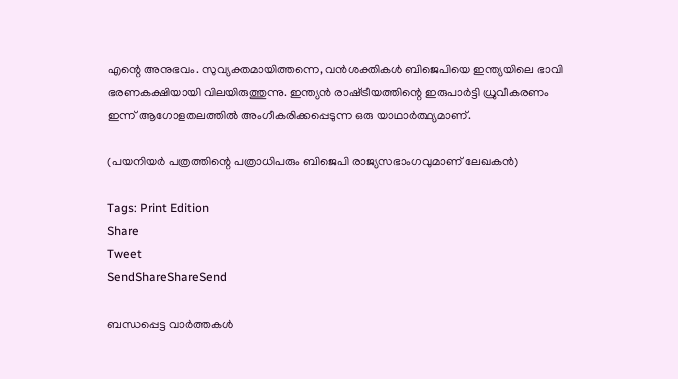എന്റെ അനുഭവം. സുവ്യക്തമായിത്തന്നെ, വന്‍ശക്തികള്‍ ബിജെപിയെ ഇന്ത്യയിലെ ഭാവി ഭരണകക്ഷിയായി വിലയിരുത്തുന്നു. ഇന്ത്യന്‍ രാഷ്‌ട്രീയത്തിന്റെ ഇരുപാര്‍ട്ടി ധ്രുവീകരണം ഇന്ന്‌ ആഗോളതലത്തില്‍ അംഗീകരിക്കപ്പെടുന്ന ഒരു യാഥാര്‍ത്ഥ്യമാണ്‌.

(പയനിയര്‍ പത്രത്തിന്റെ പത്രാധിപരും ബിജെപി രാജ്യസഭാംഗവുമാണ്‌ ലേഖകന്‍)

Tags: Print Edition
Share
Tweet
SendShareShareSend

ബന്ധപ്പെട്ട വാര്‍ത്തകള്‍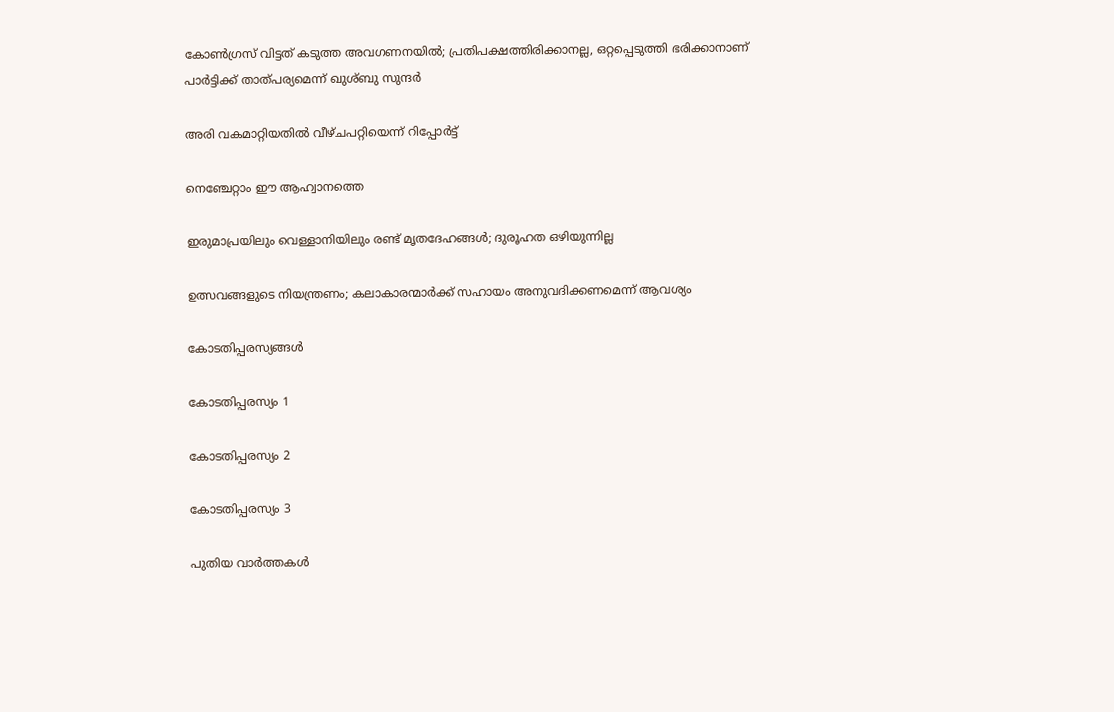കോണ്‍ഗ്രസ് വിട്ടത് കടുത്ത അവഗണനയില്‍; പ്രതിപക്ഷത്തിരിക്കാനല്ല, ഒറ്റപ്പെടുത്തി ഭരിക്കാനാണ് പാര്‍ട്ടിക്ക് താത്പര്യമെന്ന് ഖുശ്ബു സുന്ദര്‍

അരി വകമാറ്റിയതില്‍ വീഴ്ചപറ്റിയെന്ന് റിപ്പോര്‍ട്ട്

നെഞ്ചേറ്റാം ഈ ആഹ്വാനത്തെ

ഇരുമാപ്രയിലും വെള്ളാനിയിലും രണ്ട് മൃതദേഹങ്ങള്‍; ദുരൂഹത ഒഴിയുന്നില്ല

ഉത്സവങ്ങളുടെ നിയന്ത്രണം; കലാകാരന്മാര്‍ക്ക് സഹായം അനുവദിക്കണമെന്ന് ആവശ്യം

കോടതിപ്പരസ്യങ്ങള്‍

കോടതിപ്പരസ്യം 1

കോടതിപ്പരസ്യം 2

കോടതിപ്പരസ്യം 3

പുതിയ വാര്‍ത്തകള്‍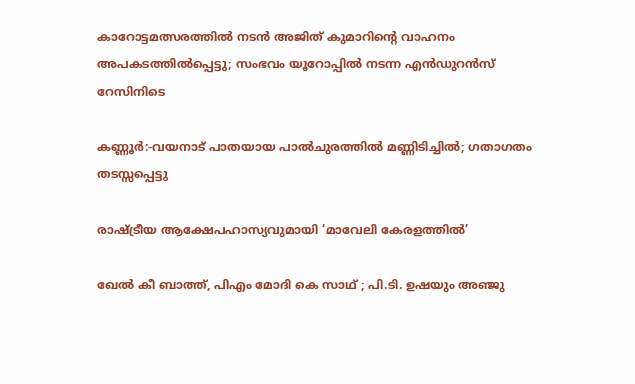കാറോട്ടമത്സരത്തില്‍ നടന്‍ അജിത് കുമാറിന്റെ വാഹനം അപകടത്തില്‍പ്പെട്ടു; സംഭവം യൂറോപ്പില്‍ നടന്ന എന്‍ഡുറന്‍സ് റേസിനിടെ

കണ്ണൂർ:-വയനാട് പാതയായ പാല്‍ചുരത്തില്‍ മണ്ണിടിച്ചില്‍; ഗതാഗതം തടസ്സപ്പെട്ടു

രാഷ്‌ട്രീയ ആക്ഷേപഹാസ്യവുമായി ‘മാവേലി കേരളത്തില്‍’

ഖേല്‍ കീ ബാത്ത്, പിഎം മോദി കെ സാഥ് ; പി.ടി. ഉഷയും അഞ്ജു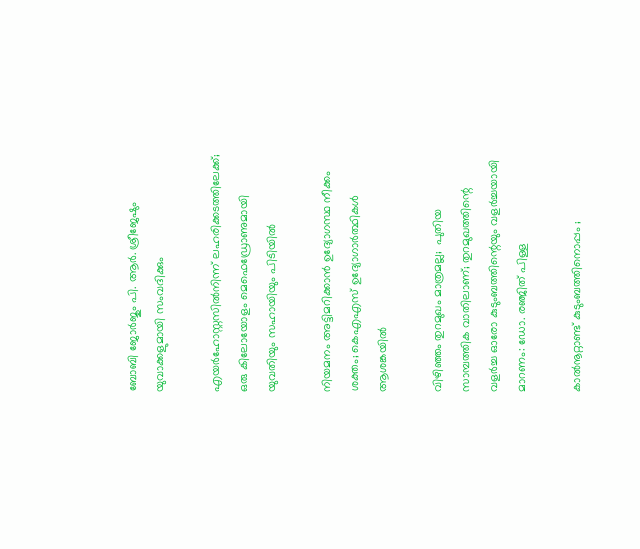ബോബി ജോര്‍ജും പി. ആര്‍. ശ്രീജേഷും യുവാക്കളുമായി സംവദിക്കും

എയർഹോസ്റ്റസിൽനിന്ന് ലഹരിക്കടത്തിലേക്ക്; ഒരു കിലോയോളം മെഫെഡ്രോണുമായി യുവതിയും സഹായിയും പിടിയിൽ

നിയമനം അട്ടിമറിക്കാന്‍ ഉദ്യോഗസ്ഥ നീക്കം ശക്തം; കെഎഎസ് ഉദ്യോഗാര്‍ത്ഥികള്‍ ആശങ്കയില്‍

വിഴിഞ്ഞം തുറമുഖം മാത്രമല്ല;  പുതിയ സാമ്പത്തിക വാതിലാണ്; തുറമുഖത്തിന്റെ വളർച്ച ഓരോ കുടുംബത്തിന്റെയും വളർച്ചയായി മാറണം: ഡോ. രഞ്ജിത് പിള്ള

കാൽനൂറ്റാണ്ട് കുടുംബത്തിനൊപ്പം ;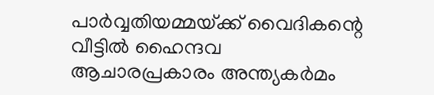പാർവ്വതിയമ്മയ്‌ക്ക് വൈദികന്റെ വീട്ടിൽ ഹൈന്ദവ ആചാരപ്രകാരം അന്ത്യകർമം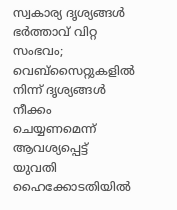സ്വകാര്യ ദൃശ്യങ്ങൾ ഭർത്താവ് വിറ്റ സംഭവം; വെബ്‌സൈറ്റുകളിൽ നിന്ന് ദൃശ്യങ്ങൾ നീക്കം ചെയ്യണമെന്ന് ആവശ്യപ്പെട്ട് യുവതി ഹൈക്കോടതിയിൽ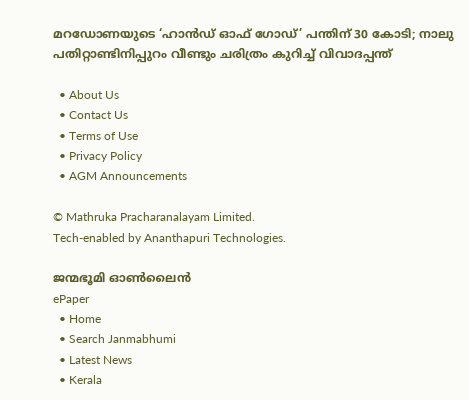മറഡോണയുടെ ‘ഹാന്‍ഡ് ഓഫ് ഗോഡ്’ പന്തിന് 30 കോടി; നാലു പതിറ്റാണ്ടിനിപ്പുറം വീണ്ടും ചരിത്രം കുറിച്ച് വിവാദപ്പന്ത്

  • About Us
  • Contact Us
  • Terms of Use
  • Privacy Policy
  • AGM Announcements

© Mathruka Pracharanalayam Limited.
Tech-enabled by Ananthapuri Technologies.

ജന്മഭൂമി ഓണ്‍ലൈന്‍
ePaper
  • Home
  • Search Janmabhumi
  • Latest News
  • Kerala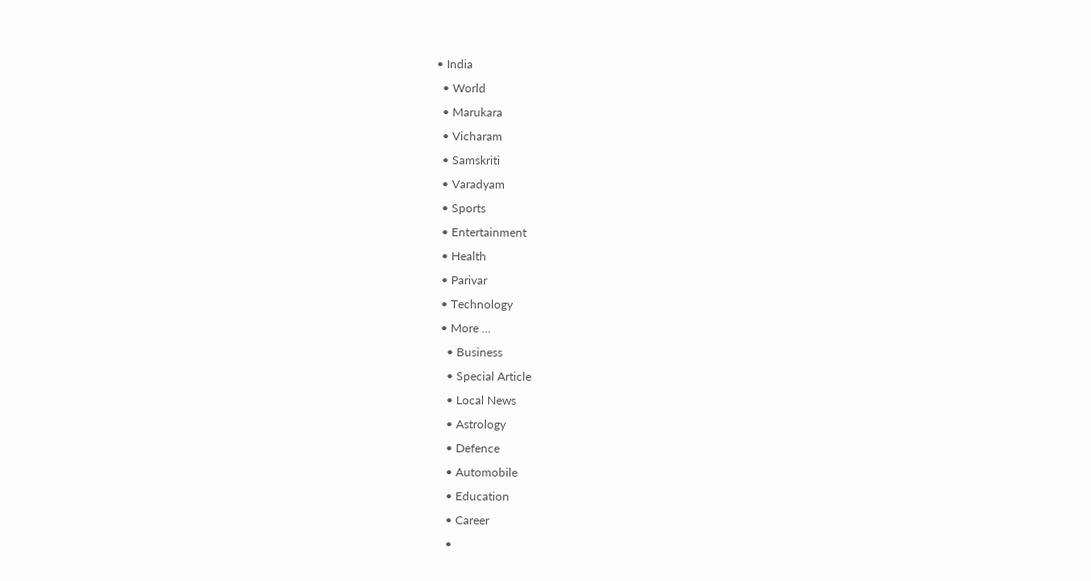• India
  • World
  • Marukara
  • Vicharam
  • Samskriti
  • Varadyam
  • Sports
  • Entertainment
  • Health
  • Parivar
  • Technology
  • More …
    • Business
    • Special Article
    • Local News
    • Astrology
    • Defence
    • Automobile
    • Education
    • Career
    •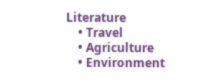Literature
    • Travel
    • Agriculture
    • Environment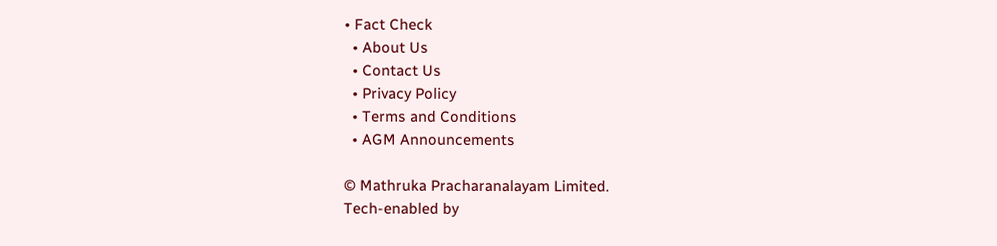• Fact Check
  • About Us
  • Contact Us
  • Privacy Policy
  • Terms and Conditions
  • AGM Announcements

© Mathruka Pracharanalayam Limited.
Tech-enabled by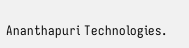Ananthapuri Technologies.